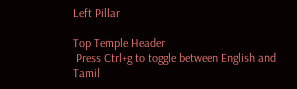Left Pillar

Top Temple Header
 Press Ctrl+g to toggle between English and Tamil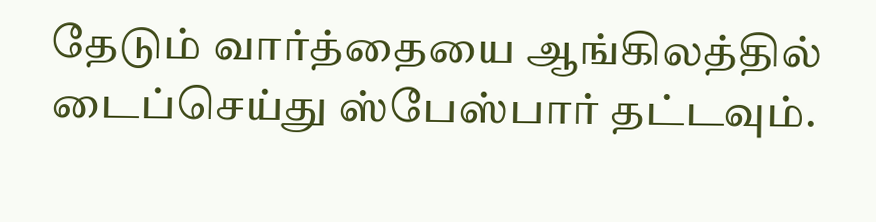தேடும் வார்த்தையை ஆங்கிலத்தில் டைப்செய்து ஸ்பேஸ்பார் தட்டவும்.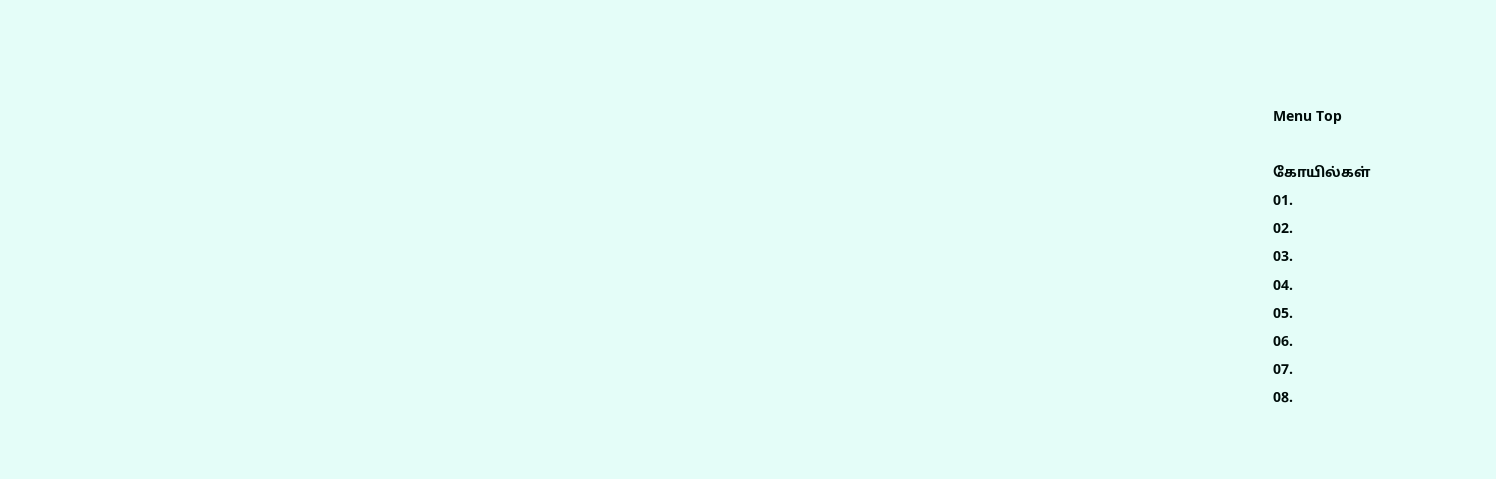Menu Top

கோயில்கள்
01.
02.
03.
04.
05.
06.
07.
08.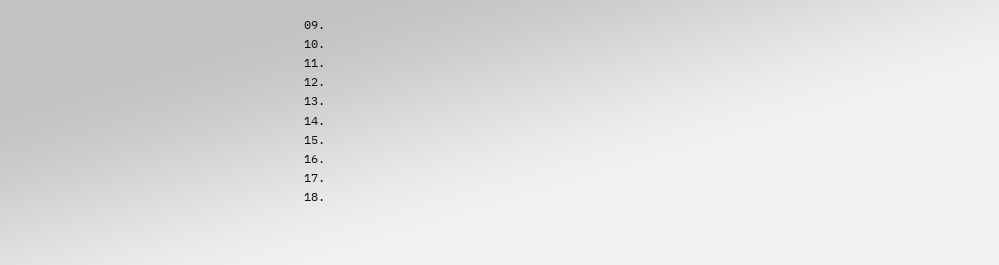09.
10.
11.
12.
13.
14.
15.
16.
17.
18.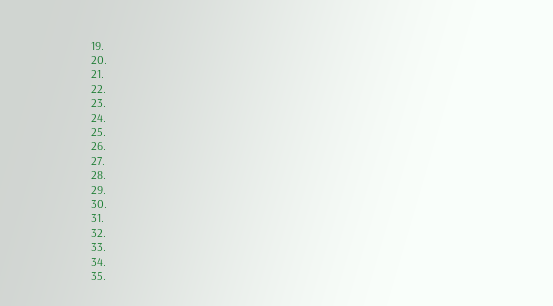19.
20.
21.
22.
23.
24.
25.
26.
27.
28.
29.
30.
31.
32.
33.
34.
35.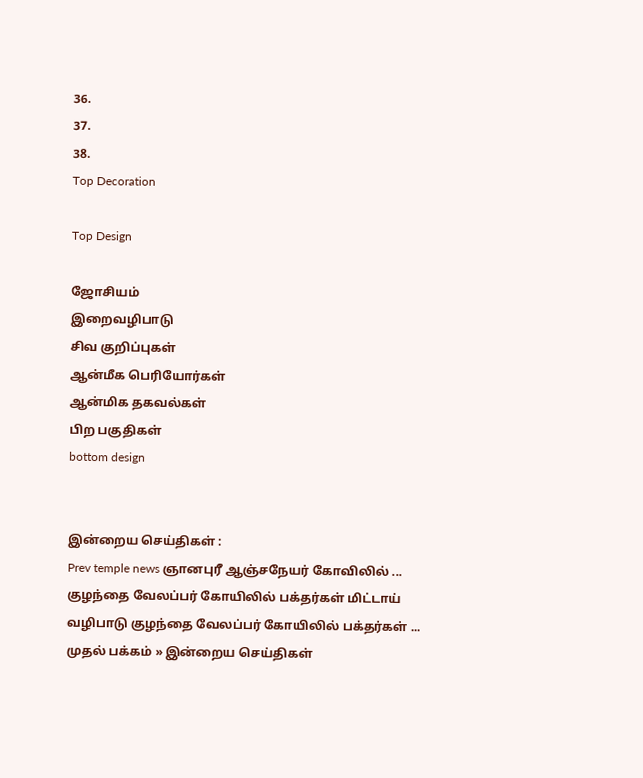36.
37.
38.
Top Decoration

Top Design

ஜோசியம்
இறைவழிபாடு
சிவ குறிப்புகள்
ஆன்மீக பெரியோர்கள்
ஆன்மிக தகவல்கள்
பிற பகுதிகள்
bottom design


இன்றைய செய்திகள் :
Prev temple news ஞானபுரீ ஆஞ்சநேயர் கோவிலில் ... குழந்தை வேலப்பர் கோயிலில் பக்தர்கள் மிட்டாய் வழிபாடு குழந்தை வேலப்பர் கோயிலில் பக்தர்கள் ...
முதல் பக்கம் » இன்றைய செய்திகள்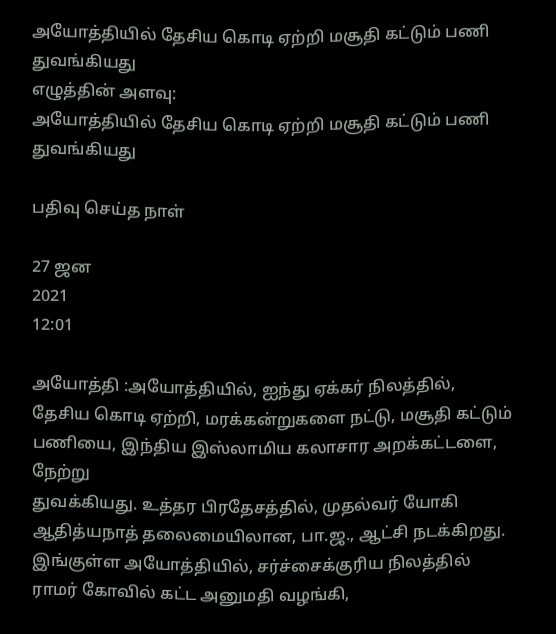அயோத்தியில் தேசிய கொடி ஏற்றி மசூதி கட்டும் பணி துவங்கியது
எழுத்தின் அளவு:
அயோத்தியில் தேசிய கொடி ஏற்றி மசூதி கட்டும் பணி துவங்கியது

பதிவு செய்த நாள்

27 ஜன
2021
12:01

அயோத்தி :அயோத்தியில், ஐந்து ஏக்கர் நிலத்தில், தேசிய கொடி ஏற்றி, மரக்கன்றுகளை நட்டு, மசூதி கட்டும் பணியை, இந்திய இஸ்லாமிய கலாசார அறக்கட்டளை, நேற்று
துவக்கியது. உத்தர பிரதேசத்தில், முதல்வர் யோகி ஆதித்யநாத் தலைமையிலான, பா.ஜ., ஆட்சி நடக்கிறது. இங்குள்ள அயோத்தியில், சர்ச்சைக்குரிய நிலத்தில் ராமர் கோவில் கட்ட அனுமதி வழங்கி,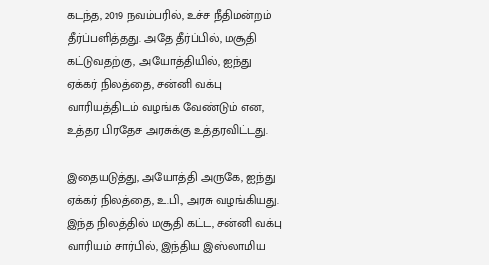கடந்த, 2019 நவம்பரில், உச்ச நீதிமன்றம் தீர்ப்பளித்தது. அதே தீர்ப்பில், மசூதி கட்டுவதற்கு, அயோத்தியில், ஐந்து ஏக்கர் நிலத்தை, சன்னி வக்பு வாரியத்திடம் வழங்க வேண்டும் என, உத்தர பிரதேச அரசுக்கு உத்தரவிட்டது.

இதையடுத்து, அயோத்தி அருகே, ஐந்து ஏக்கர் நிலத்தை, உ.பி., அரசு வழங்கியது. இந்த நிலத்தில் மசூதி கட்ட, சன்னி வக்பு வாரியம் சார்பில், இந்திய இஸ்லாமிய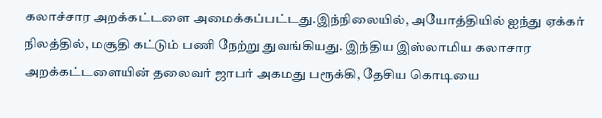கலாச்சார அறக்கட்டளை அமைக்கப்பட்டது.இந்நிலையில், அயோத்தியில் ஐந்து ஏக்கர் நிலத்தில், மசூதி கட்டும் பணி நேற்று துவங்கியது. இந்திய இஸ்லாமிய கலாசார அறக்கட்டளையின் தலைவர் ஜாபர் அகமது பரூக்கி, தேசிய கொடியை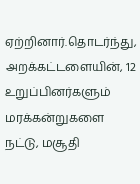ஏற்றினார்.தொடர்ந்து, அறக்கட்டளையின், 12 உறுப்பினர்களும் மரக்கன்றுகளை நட்டு, மசூதி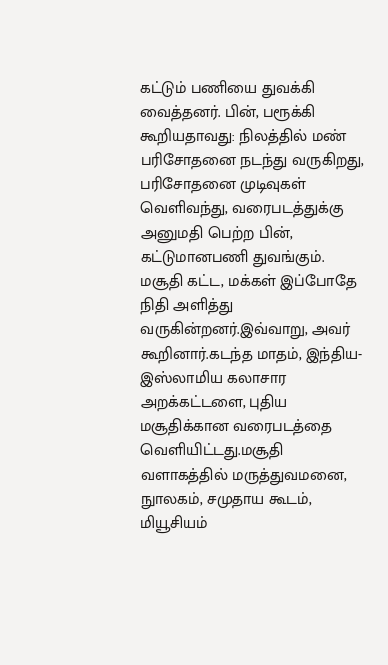கட்டும் பணியை துவக்கி வைத்தனர். பின், பரூக்கி கூறியதாவது: நிலத்தில் மண் பரிசோதனை நடந்து வருகிறது, பரிசோதனை முடிவுகள் வெளிவந்து, வரைபடத்துக்கு அனுமதி பெற்ற பின், கட்டுமானபணி துவங்கும். மசூதி கட்ட, மக்கள் இப்போதே நிதி அளித்து வருகின்றனர்.இவ்வாறு, அவர் கூறினார்.கடந்த மாதம், இந்திய- இஸ்லாமிய கலாசார அறக்கட்டளை, புதிய மசூதிக்கான வரைபடத்தை வெளியிட்டது.மசூதி வளாகத்தில் மருத்துவமனை, நுாலகம், சமுதாய கூடம், மியூசியம்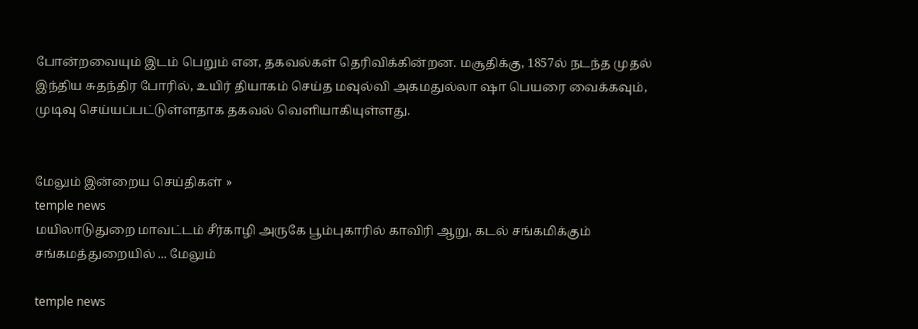போன்றவையும் இடம் பெறும் என, தகவல்கள் தெரிவிக்கின்றன. மசூதிக்கு, 1857ல் நடந்த முதல் இந்திய சுதந்திர போரில், உயிர் தியாகம் செய்த மவுல்வி அகமதுல்லா ஷா பெயரை வைக்கவும், முடிவு செய்யப்பட்டுள்ளதாக தகவல் வெளியாகியுள்ளது.


மேலும் இன்றைய செய்திகள் »
temple news
மயிலாடுதுறை மாவட்டம் சீர்காழி அருகே பூம்புகாரில் காவிரி ஆறு, கடல் சங்கமிக்கும் சங்கமத்துறையில் ... மேலும்

temple news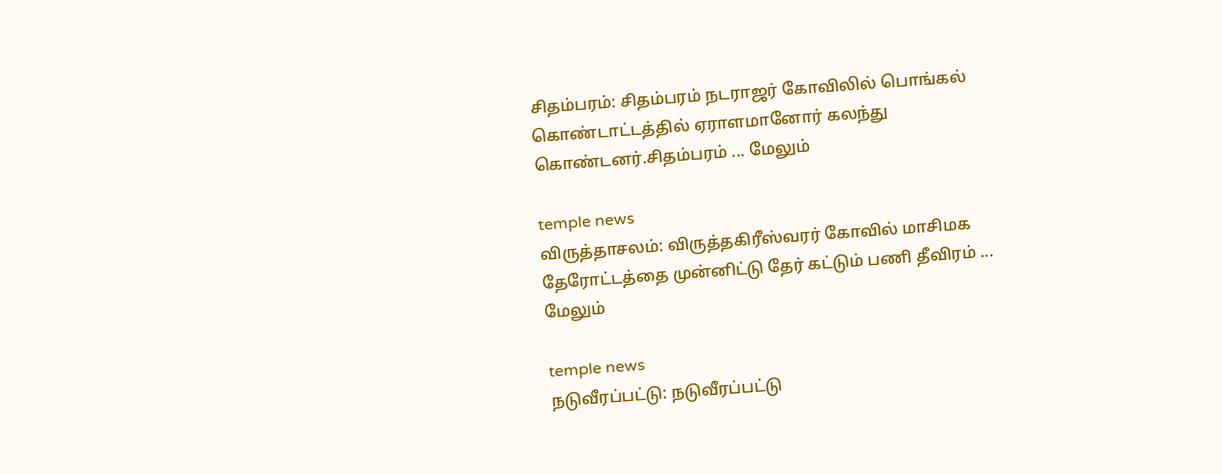சிதம்பரம்: சிதம்பரம் நடராஜர் கோவிலில் பொங்கல் கொண்டாட்டத்தில் ஏராளமானோர் கலந்து கொண்டனர்.சிதம்பரம் ... மேலும்

temple news
விருத்தாசலம்: விருத்தகிரீஸ்வரர் கோவில் மாசிமக தேரோட்டத்தை முன்னிட்டு தேர் கட்டும் பணி தீவிரம் ... மேலும்

temple news
நடுவீரப்பட்டு: நடுவீரப்பட்டு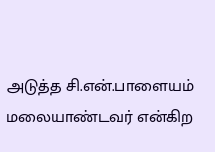அடுத்த சி.என்.பாளையம் மலையாண்டவர் என்கிற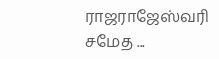ராஜராஜேஸ்வரி சமேத ...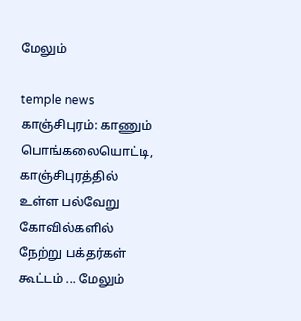மேலும்

temple news
காஞ்சிபுரம்: காணும் பொங்கலையொட்டி, காஞ்சிபுரத்தில் உள்ள பல்வேறு கோவில்களில் நேற்று பக்தர்கள் கூட்டம் ... மேலும்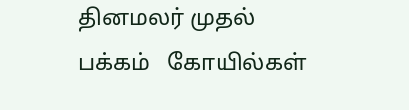தினமலர் முதல் பக்கம்   கோயில்கள்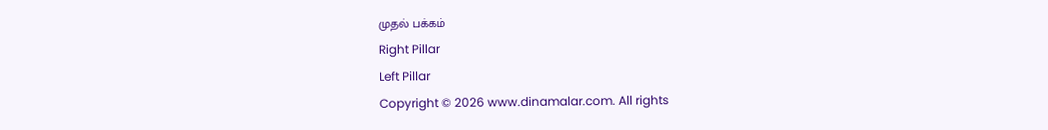முதல் பக்கம்
Right Pillar
Left Pillar
Copyright © 2026 www.dinamalar.com. All rights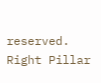reserved.
Right Pillar